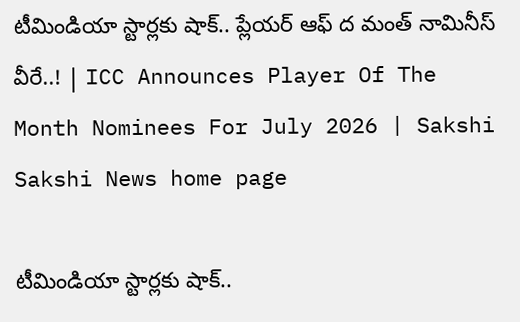టీమిండియా స్టార్లకు షాక్‌.. ప్లేయర్‌ ఆఫ్‌ ద మంత్‌ నామినీస్‌ వీరే..! | ICC Announces Player Of The Month Nominees For July 2026 | Sakshi
Sakshi News home page

టీమిండియా స్టార్లకు షాక్‌..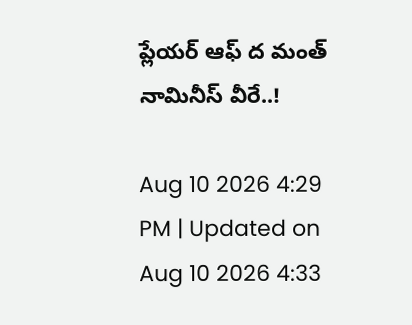ప్లేయర్‌ ఆఫ్‌ ద మంత్‌ నామినీస్‌ వీరే..!

Aug 10 2026 4:29 PM | Updated on Aug 10 2026 4:33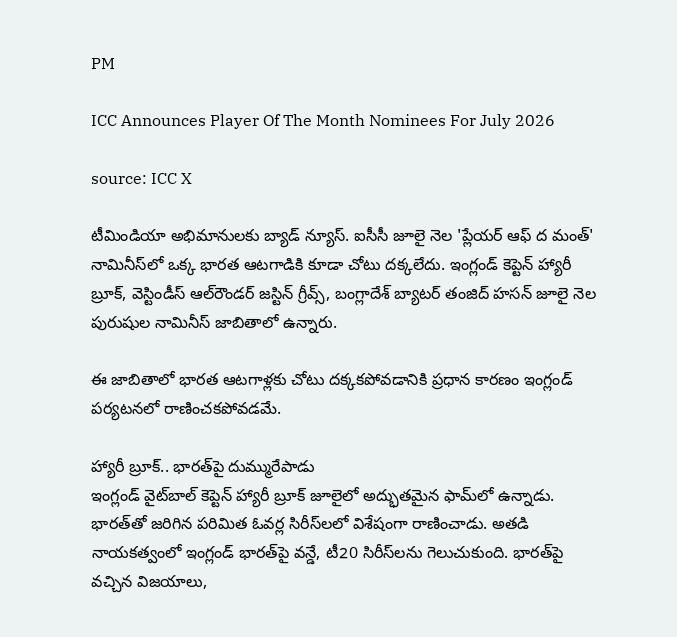PM

ICC Announces Player Of The Month Nominees For July 2026

source: ICC X

టీమిండియా అభిమానులకు బ్యాడ్‌ న్యూస్‌. ఐసీసీ జూలై నెల 'ప్లేయర్‌ ఆఫ్‌ ద మంత్‌' నామినీస్‌లో ఒక్క భారత ఆటగాడికి కూడా చోటు దక్కలేదు. ఇంగ్లండ్‌ కెప్టెన్‌ హ్యారీ బ్రూక్‌, వెస్టిండీస్‌ ఆల్‌రౌండర్‌ జస్టిన్‌ గ్రీవ్స్‌, బంగ్లాదేశ్‌ బ్యాటర్‌ తంజిద్‌ హసన్‌ జూలై నెల పురుషుల నామినీస్‌ జాబితాలో ఉన్నారు.

ఈ జాబితాలో భారత ఆటగాళ్లకు చోటు దక్కకపోవడానికి ప్రధాన కారణం ఇంగ్లండ్‌ పర్యటనలో రాణించకపోవడమే.

హ్యారీ బ్రూక్‌.. భారత్‌పై దుమ్మురేపాడు
ఇంగ్లండ్‌ వైట్‌బాల్‌ కెప్టెన్‌ హ్యారీ బ్రూక్‌ జూలైలో అద్భుతమైన ఫామ్‌లో ఉన్నాడు. భారత్‌తో జరిగిన పరిమిత ఓవర్ల సిరీస్‌లలో విశేషంగా రాణించాడు. అతడి నాయకత్వంలో ఇంగ్లండ్‌ భారత్‌పై వన్డే, టీ20 సిరీస్‌లను గెలుచుకుంది. భారత్‌పై వచ్చిన విజయాలు,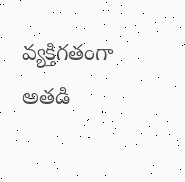వ్యక్తిగతంగా అతడి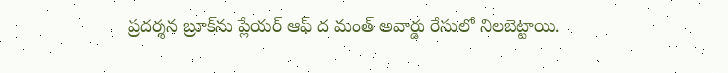ప్రదర్శన బ్రూక్‌ను ప్లేయర్‌ ఆఫ్‌ ద మంత్‌ అవార్డు రేసులో నిలబెట్టాయి.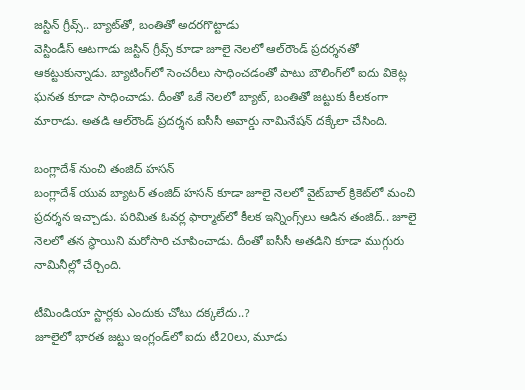జస్టిన్‌ గ్రీవ్స్‌.. బ్యాట్‌తో, బంతితో అదరగొట్టాడు
వెస్టిండీస్‌ ఆటగాడు జస్టిన్‌ గ్రీవ్స్‌ కూడా జూలై నెలలో ఆల్‌రౌండ్‌ ప్రదర్శనతో ఆకట్టుకున్నాడు. బ్యాటింగ్‌లో సెంచరీలు సాధించడంతో పాటు బౌలింగ్‌లో ఐదు వికెట్ల ఘనత కూడా సాధించాడు. దీంతో ఒకే నెలలో బ్యాట్‌, బంతితో జట్టుకు కీలకంగా మారాడు. అతడి ఆల్‌రౌండ్‌ ప్రదర్శన ఐసీసీ అవార్డు నామినేషన్‌ దక్కేలా చేసింది.

బంగ్లాదేశ్‌ నుంచి తంజిద్‌ హసన్‌
బంగ్లాదేశ్‌ యువ బ్యాటర్‌ తంజిద్‌ హసన్‌ కూడా జూలై నెలలో వైట్‌బాల్‌ క్రికెట్‌లో మంచి ప్రదర్శన ఇచ్చాడు. పరిమిత ఓవర్ల ఫార్మాట్‌లో కీలక ఇన్నింగ్స్‌లు ఆడిన తంజిద్‌.. జూలై నెలలో తన స్థాయిని మరోసారి చూపించాడు. దీంతో ఐసీసీ అతడిని కూడా ముగ్గురు నామినీల్లో చేర్చింది.

టీమిండియా స్టార్లకు ఎందుకు చోటు దక్కలేదు..?
జూలైలో భారత జట్టు ఇంగ్లండ్‌లో ఐదు టీ20లు, మూడు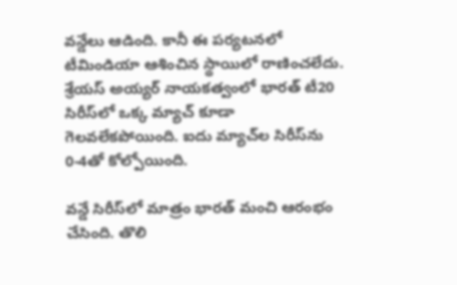వన్డేలు ఆడింది. కానీ ఈ పర్యటనలో టీమిండియా ఆశించిన స్థాయిలో రాణించలేదు. శ్రేయస్‌ అయ్యర్‌ నాయకత్వంలో భారత్‌ టీ20 సిరీస్‌లో ఒక్క మ్యాచ్‌ కూడా గెలవలేకపోయింది. ఐదు మ్యాచ్‌ల సిరీస్‌ను 0-4తో కోల్పోయింది.

వన్డే సిరీస్‌లో మాత్రం భారత్‌ మంచి ఆరంభం చేసింది. తొలి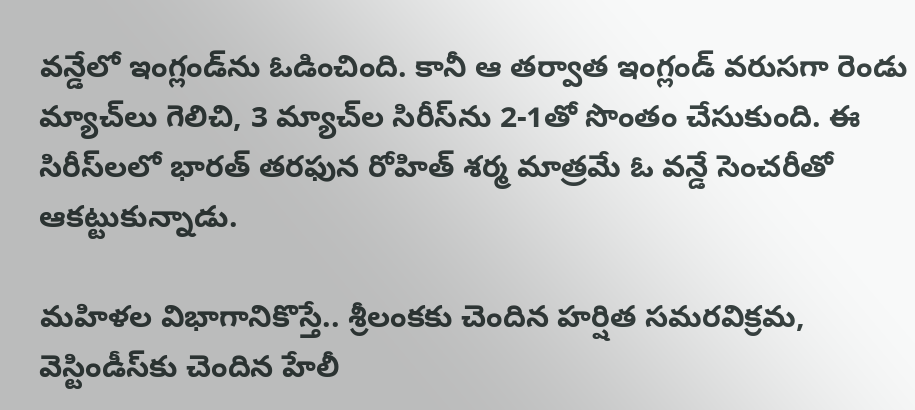వన్డేలో ఇంగ్లండ్‌ను ఓడించింది. కానీ ఆ తర్వాత ఇంగ్లండ్‌ వరుసగా రెండు మ్యాచ్‌లు గెలిచి, 3 మ్యాచ్‌ల సిరీస్‌ను 2-1తో సొంతం చేసుకుంది. ఈ సిరీస్‌లలో భారత్‌ తరఫున రోహిత్‌ శర్మ మాత్రమే ఓ వన్డే సెంచరీతో ఆకట్టుకున్నాడు.

మహిళల విభాగానికొస్తే.. శ్రీలంకకు చెందిన హర్షిత సమరవిక్రమ, వెస్టిండీస్‌కు చెందిన హేలీ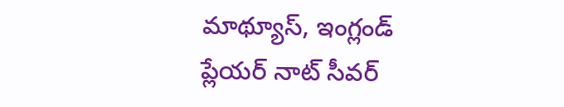మాథ్యూస్‌, ఇంగ్లండ్‌ ప్లేయర్‌ నాట్‌ సీవర్‌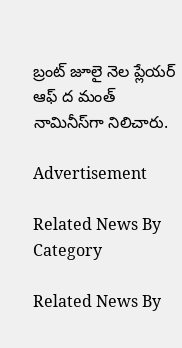బ్రంట్‌ జూలై నెల ప్లేయర్‌ ఆఫ్‌ ద మంత్‌ నామినీస్‌గా నిలిచారు.

Advertisement

Related News By Category

Related News By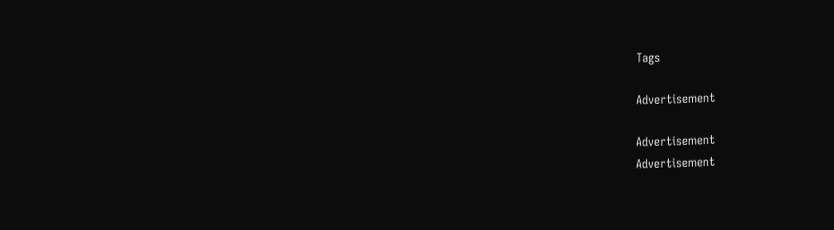Tags

Advertisement

Advertisement
Advertisement